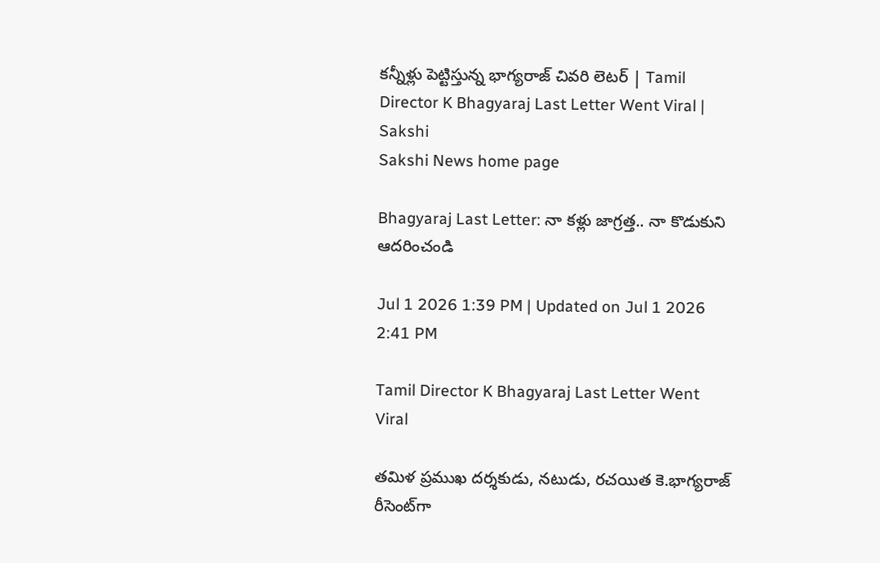కన్నీళ్లు పెట్టిస్తున్న భాగ్యరాజ్ చివరి లెటర్ | Tamil Director K Bhagyaraj Last Letter Went Viral | Sakshi
Sakshi News home page

Bhagyaraj Last Letter: నా కళ్లు జాగ్రత్త.. నా కొడుకుని ఆదరించండి

Jul 1 2026 1:39 PM | Updated on Jul 1 2026 2:41 PM

Tamil Director K Bhagyaraj Last Letter Went Viral

తమిళ ప్రముఖ దర్శకుడు, నటుడు, రచయిత కె.భాగ్యరాజ్ రీసెంట్‌గా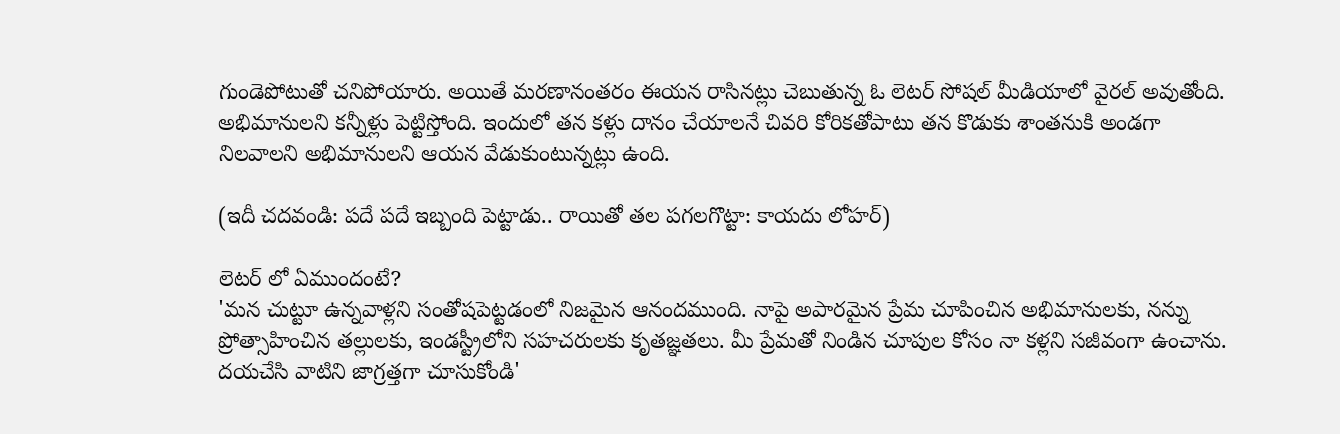గుండెపోటుతో చనిపోయారు. అయితే మరణానంతరం ఈయన రాసినట్లు చెబుతున్న ఓ లెటర్ సోషల్ మీడియాలో వైరల్ అవుతోంది. అభిమానులని కన్నీళ్లు పెట్టిస్తోంది. ఇందులో తన కళ్లు దానం చేయాలనే చివరి కోరికతోపాటు తన కొడుకు శాంతనుకి అండగా నిలవాలని అభిమానులని ఆయన వేడుకుంటున్నట్లు ఉంది.

(ఇదీ చదవండి: పదే పదే ఇబ్బంది పెట్టాడు.. రాయితో తల పగలగొట్టా: కాయదు లోహర్)

లెటర్ లో ఏముందంటే?
'మన చుట్టూ ఉన్నవాళ్లని సంతోషపెట్టడంలో నిజమైన ఆనందముంది. నాపై అపారమైన ప్రేమ చూపించిన అభిమానులకు, నన్ను ప్రోత్సాహించిన తల్లులకు, ఇండస్ట్రీలోని సహచరులకు కృతజ్ఞతలు. మీ ప్రేమతో నిండిన చూపుల కోసం నా కళ్లని సజీవంగా ఉంచాను. దయచేసి వాటిని జాగ్రత్తగా చూసుకోండి'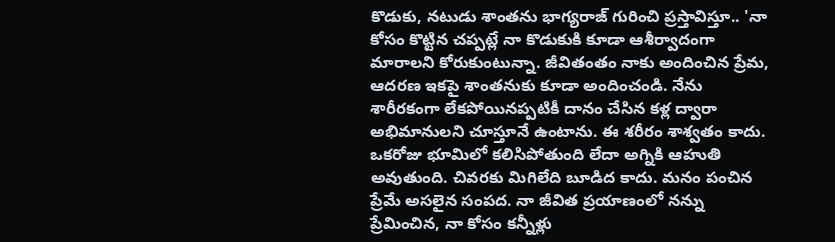కొడుకు, నటుడు శాంతను భాగ్యరాజ్ గురించి ప్రస్తావిస్తూ.. 'నా కోసం కొట్టిన చప్పట్లే నా కొడుకుకి కూడా ఆశీర్వాదంగా మారాలని కోరుకుంటున్నా. జీవితంతం నాకు అందించిన ప్రేమ, ఆదరణ ఇకపై శాంతనుకు కూడా అందించండి. నేను శారీరకంగా లేకపోయినప్పటికీ దానం చేసిన కళ్ల ద్వారా అభిమానులని చూస్తూనే ఉంటాను. ఈ శరీరం శాశ్వతం కాదు. ఒకరోజు భూమిలో కలిసిపోతుంది లేదా అగ్నికి ఆహుతి అవుతుంది. చివరకు మిగిలేది బూడిద కాదు. మనం పంచిన ప్రేమే అసలైన సంపద. నా జీవిత ప్రయాణంలో నన్ను ప్రేమించిన, నా కోసం కన్నీళ్లు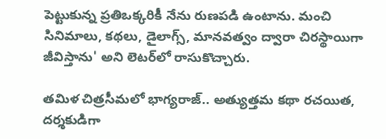పెట్టుకున్న ప్రతిఒక్కరికీ నేను రుణపడి ఉంటాను. మంచి సినిమాలు, కథలు, డైలాగ్స్, మానవత్వం ద్వారా చిరస్థాయిగా జీవిస్తాను' అని లెటర్‌లో రాసుకొచ్చారు.

తమిళ చిత్రసీమలో భాగ్యరాజ్.. అత్యుత్తమ కథా రచయిత, దర్శకుడిగా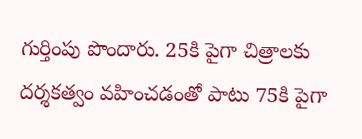గుర్తింపు పొందారు. 25కి పైగా చిత్రాలకు దర్శకత్వం వహించడంతో పాటు 75కి పైగా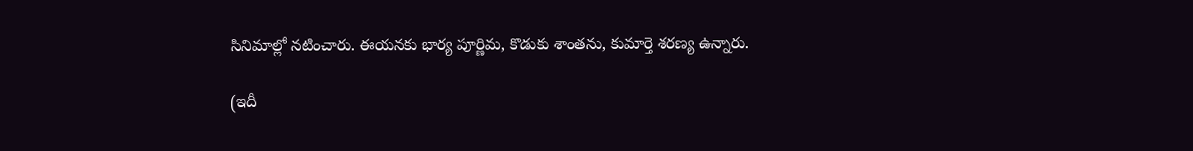సినిమాల్లో నటించారు. ఈయనకు భార్య పూర్ణిమ, కొడుకు శాంతను, కుమార్తె శరణ్య ఉన్నారు.

(ఇదీ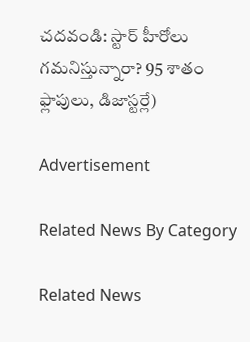చదవండి: స్టార్ హీరోలు గమనిస్తున్నారా? 95 శాతం ఫ్లాపులు, డిజాస్టర్లే)

Advertisement

Related News By Category

Related News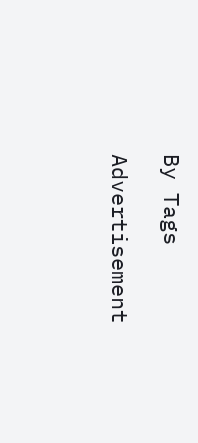By Tags

Advertisement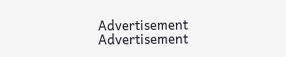Advertisement
Advertisement